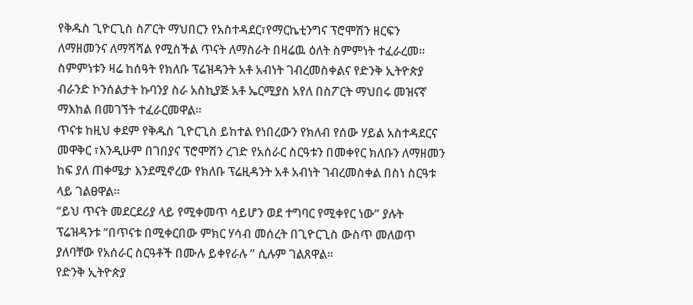የቅዱስ ጊዮርጊስ ስፖርት ማህበርን የአስተዳደር፣የማርኬቲንግና ፕሮሞሽን ዘርፍን ለማዘመንና ለማሻሻል የሚስችል ጥናት ለማስራት በዛሬዉ ዕለት ስምምነት ተፈራረመ።
ስምምነቱን ዛሬ ከሰዓት የክለቡ ፕሬዝዳንት አቶ አብነት ገብረመስቀልና የድንቅ ኢትዮጵያ ብራንድ ኮንሰልታት ኩባንያ ስራ አስኪያጅ አቶ ኤርሚያስ አየለ በስፖርት ማህበሩ መዝናኛ ማእከል በመገኘት ተፈራርመዋል፡፡
ጥናቱ ከዚህ ቀደም የቅዱስ ጊዮርጊስ ይከተል የነበረውን የክለብ የሰው ሃይል አስተዳደርና መዋቅር ፣እንዲሁም በገበያና ፕሮሞሽን ረገድ የአሰራር ስርዓቱን በመቀየር ክለቡን ለማዘመን ከፍ ያለ ጠቀሜታ እንደሚኖረው የክለቡ ፕሬዚዳንት አቶ አብነት ገብረመስቀል በስነ ስርዓቱ ላይ ገልፀዋል።
“ይህ ጥናት መደርደሪያ ላይ የሚቀመጥ ሳይሆን ወደ ተግባር የሚቀየር ነው” ያሉት ፕሬዝዳንቱ “በጥናቱ በሚቀርበው ምክር ሃሳብ መሰረት በጊዮርጊስ ውስጥ መለወጥ ያለባቸው የአሰራር ስርዓቶች በሙሉ ይቀየራሉ ” ሲሉም ገልጸዋል፡፡
የድንቅ ኢትዮጵያ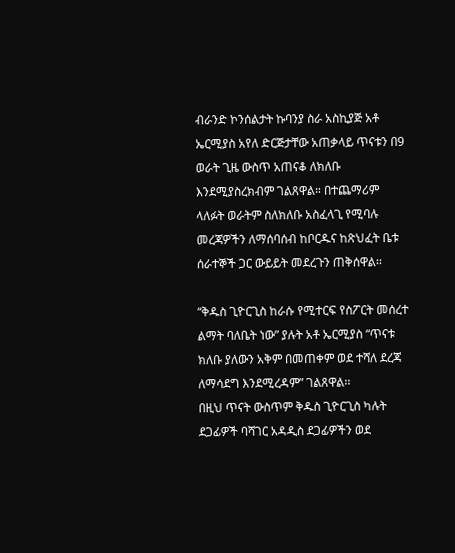ብራንድ ኮንሰልታት ኩባንያ ስራ አስኪያጅ አቶ ኤርሚያስ አየለ ድርጅታቸው አጠቃላይ ጥናቱን በ9 ወራት ጊዜ ውስጥ አጠናቆ ለክለቡ እንደሚያስረክብም ገልጸዋል። በተጨማሪም ላለፉት ወራትም ስለክለቡ አስፈላጊ የሚባሉ መረጃዎችን ለማሰባሰብ ከቦርዱና ከጽህፈት ቤቱ ሰራተኞች ጋር ውይይት መደረጉን ጠቅሰዋል፡፡

“ቅዱስ ጊዮርጊስ ከራሱ የሚተርፍ የስፖርት መሰረተ ልማት ባለቤት ነው” ያሉት አቶ ኤርሚያስ “ጥናቱ ክለቡ ያለውን አቅም በመጠቀም ወደ ተሻለ ደረጃ ለማሳደግ እንደሚረዳም” ገልጸዋል፡፡
በዚህ ጥናት ውስጥም ቅዱስ ጊዮርጊስ ካሉት ደጋፊዎች ባሻገር አዳዲስ ደጋፊዎችን ወደ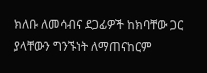ክለቡ ለመሳብና ደጋፊዎች ከክባቸው ጋር ያላቸውን ግንኙነት ለማጠናከርም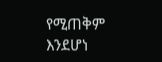የሚጠቅም እንደሆነ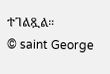ተገልጿል።
© saint George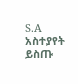S.A
አስተያየት ይስጡ